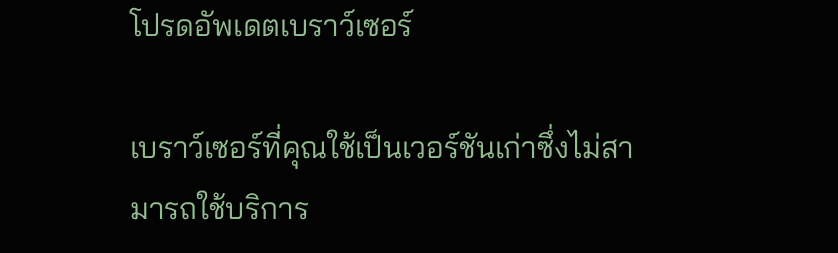โปรดอัพเดตเบราว์เซอร์

เบราว์เซอร์ที่คุณใช้เป็นเวอร์ชันเก่าซึ่งไม่สามารถใช้บริการ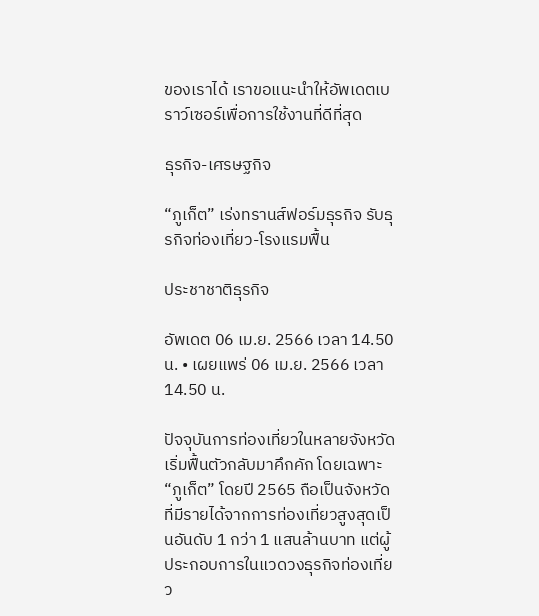ของเราได้ เราขอแนะนำให้อัพเดตเบราว์เซอร์เพื่อการใช้งานที่ดีที่สุด

ธุรกิจ-เศรษฐกิจ

“ภูเก็ต” เร่งทรานส์ฟอร์มธุรกิจ รับธุรกิจท่องเที่ยว-โรงแรมฟื้น

ประชาชาติธุรกิจ

อัพเดต 06 เม.ย. 2566 เวลา 14.50 น. • เผยแพร่ 06 เม.ย. 2566 เวลา 14.50 น.

ปัจจุบันการท่องเที่ยวในหลายจังหวัดเริ่มฟื้นตัวกลับมาคึกคัก โดยเฉพาะ “ภูเก็ต” โดยปี 2565 ถือเป็นจังหวัดที่มีรายได้จากการท่องเที่ยวสูงสุดเป็นอันดับ 1 กว่า 1 แสนล้านบาท แต่ผู้ประกอบการในแวดวงธุรกิจท่องเที่ยว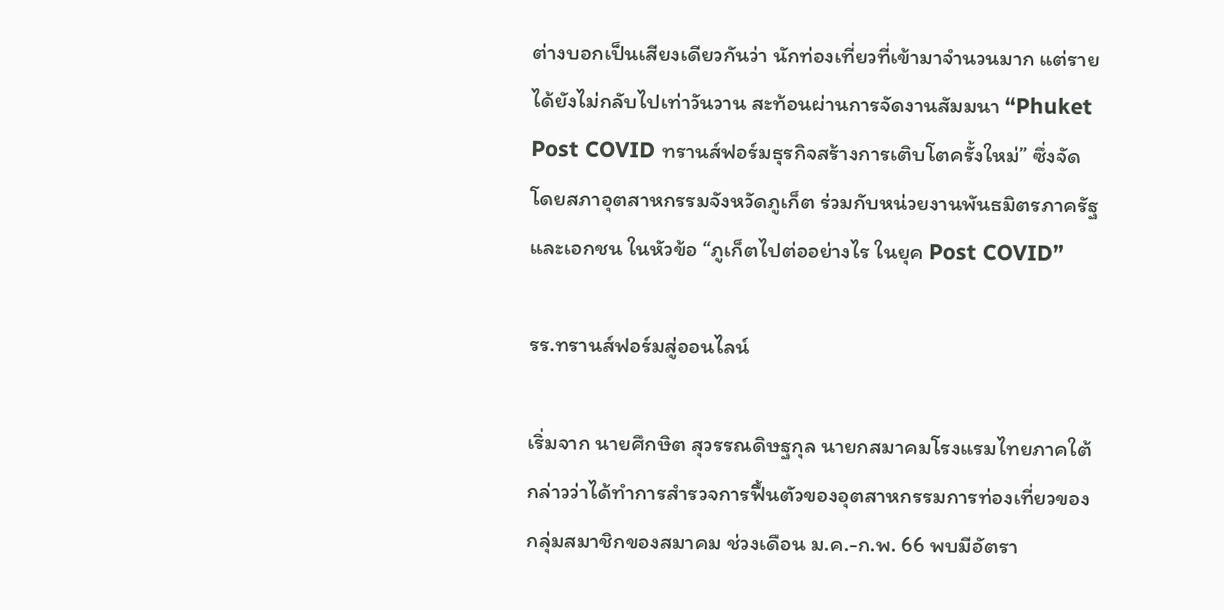ต่างบอกเป็นเสียงเดียวกันว่า นักท่องเที่ยวที่เข้ามาจำนวนมาก แต่รายได้ยังไม่กลับไปเท่าวันวาน สะท้อนผ่านการจัดงานสัมมนา “Phuket Post COVID ทรานส์ฟอร์มธุรกิจสร้างการเติบโตครั้งใหม่” ซึ่งจัดโดยสภาอุตสาหกรรมจังหวัดภูเก็ต ร่วมกับหน่วยงานพันธมิตรภาครัฐและเอกชน ในหัวข้อ “ภูเก็ตไปต่ออย่างไร ในยุค Post COVID”

รร.ทรานส์ฟอร์มสู่ออนไลน์

เริ่มจาก นายศึกษิต สุวรรณดิษฐกุล นายกสมาคมโรงแรมไทยภาคใต้ กล่าวว่าได้ทำการสำรวจการฟื้นตัวของอุตสาหกรรมการท่องเที่ยวของกลุ่มสมาชิกของสมาคม ช่วงเดือน ม.ค.-ก.พ. 66 พบมีอัตรา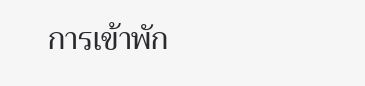การเข้าพัก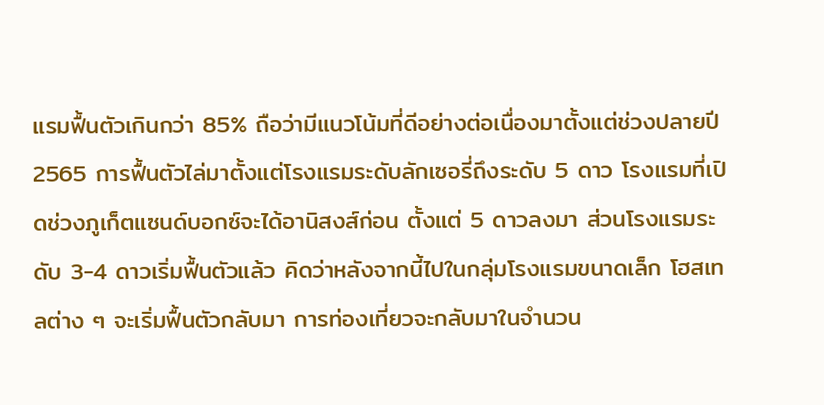แรมฟื้นตัวเกินกว่า 85% ถือว่ามีแนวโน้มที่ดีอย่างต่อเนื่องมาตั้งแต่ช่วงปลายปี 2565 การฟื้นตัวไล่มาตั้งแต่โรงแรมระดับลักเซอรี่ถึงระดับ 5 ดาว โรงแรมที่เปิดช่วงภูเก็ตแซนด์บอกซ์จะได้อานิสงส์ก่อน ตั้งแต่ 5 ดาวลงมา ส่วนโรงแรมระดับ 3-4 ดาวเริ่มฟื้นตัวแล้ว คิดว่าหลังจากนี้ไปในกลุ่มโรงแรมขนาดเล็ก โฮสเทลต่าง ๆ จะเริ่มฟื้นตัวกลับมา การท่องเที่ยวจะกลับมาในจำนวน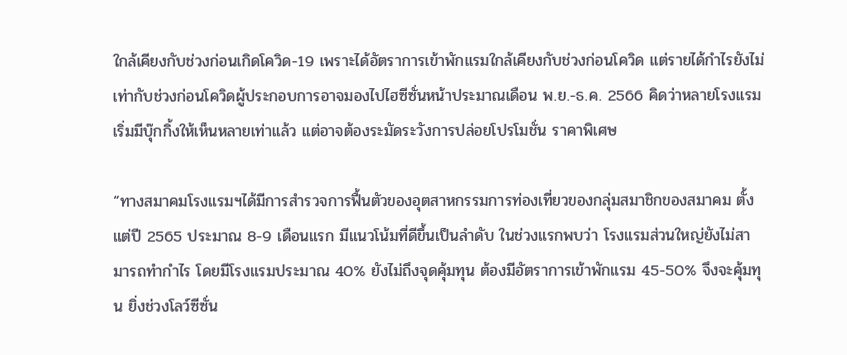ใกล้เคียงกับช่วงก่อนเกิดโควิด-19 เพราะได้อัตราการเข้าพักแรมใกล้เคียงกับช่วงก่อนโควิด แต่รายได้กำไรยังไม่เท่ากับช่วงก่อนโควิดผู้ประกอบการอาจมองไปไฮซีซั่นหน้าประมาณเดือน พ.ย.-ธ.ค. 2566 คิดว่าหลายโรงแรมเริ่มมีบุ๊กกิ้งให้เห็นหลายเท่าแล้ว แต่อาจต้องระมัดระวังการปล่อยโปรโมชั่น ราคาพิเศษ

“ทางสมาคมโรงแรมฯได้มีการสำรวจการฟื้นตัวของอุตสาหกรรมการท่องเที่ยวของกลุ่มสมาชิกของสมาคม ตั้งแต่ปี 2565 ประมาณ 8-9 เดือนแรก มีแนวโน้มที่ดีขึ้นเป็นลำดับ ในช่วงแรกพบว่า โรงแรมส่วนใหญ่ยังไม่สามารถทำกำไร โดยมีโรงแรมประมาณ 40% ยังไม่ถึงจุดคุ้มทุน ต้องมีอัตราการเข้าพักแรม 45-50% จึงจะคุ้มทุน ยิ่งช่วงโลว์ซีซั่น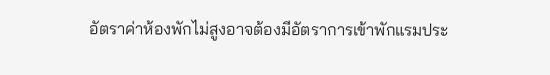อัตราค่าห้องพักไม่สูงอาจต้องมีอัตราการเข้าพักแรมประ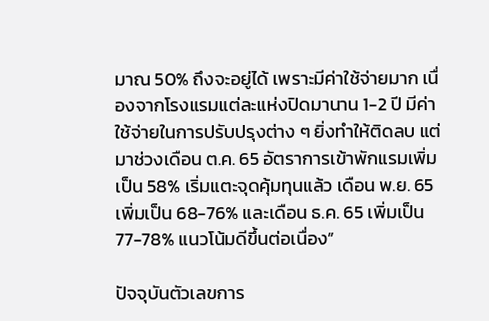มาณ 50% ถึงจะอยู่ได้ เพราะมีค่าใช้จ่ายมาก เนื่องจากโรงแรมแต่ละแห่งปิดมานาน 1-2 ปี มีค่าใช้จ่ายในการปรับปรุงต่าง ๆ ยิ่งทำให้ติดลบ แต่มาช่วงเดือน ต.ค. 65 อัตราการเข้าพักแรมเพิ่มเป็น 58% เริ่มแตะจุดคุ้มทุนแล้ว เดือน พ.ย. 65 เพิ่มเป็น 68-76% และเดือน ธ.ค. 65 เพิ่มเป็น 77-78% แนวโน้มดีขึ้นต่อเนื่อง”

ปัจจุบันตัวเลขการ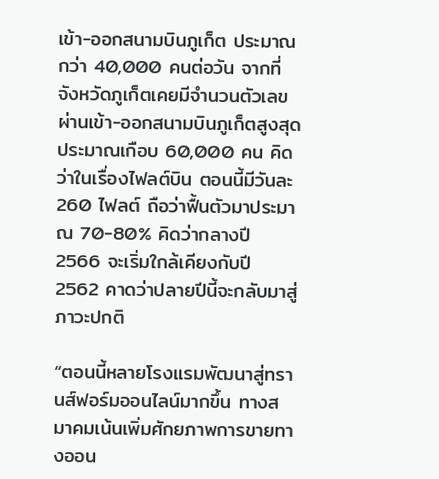เข้า-ออกสนามบินภูเก็ต ประมาณกว่า 40,000 คนต่อวัน จากที่จังหวัดภูเก็ตเคยมีจำนวนตัวเลขผ่านเข้า-ออกสนามบินภูเก็ตสูงสุดประมาณเกือบ 60,000 คน คิดว่าในเรื่องไฟลต์บิน ตอนนี้มีวันละ 260 ไฟลต์ ถือว่าฟื้นตัวมาประมาณ 70-80% คิดว่ากลางปี 2566 จะเริ่มใกล้เคียงกับปี 2562 คาดว่าปลายปีนี้จะกลับมาสู่ภาวะปกติ

“ตอนนี้หลายโรงแรมพัฒนาสู่ทรานส์ฟอร์มออนไลน์มากขึ้น ทางสมาคมเน้นเพิ่มศักยภาพการขายทางออน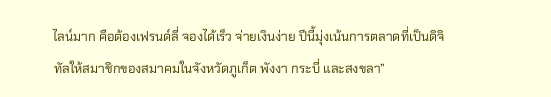ไลน์มาก คือต้องเฟรนด์ลี่ จองได้เร็ว จ่ายเงินง่าย ปีนี้มุ่งเน้นการตลาดที่เป็นดิจิทัลให้สมาชิกของสมาคมในจังหวัดภูเก็ต พังงา กระบี่ และสงขลา”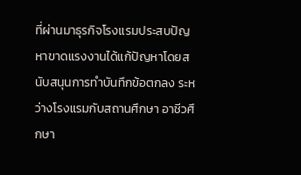ที่ผ่านมาธุรกิจโรงแรมประสบปัญหาขาดแรงงานได้แก้ปัญหาโดยสนับสนุนการทำบันทึกข้อตกลง ระหว่างโรงแรมกับสถานศึกษา อาชีวศึกษา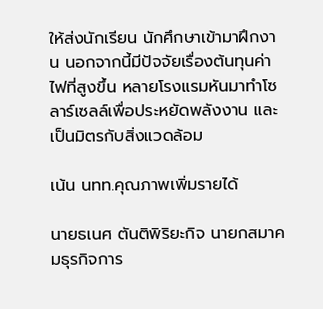ให้ส่งนักเรียน นักศึกษาเข้ามาฝึกงาน นอกจากนี้มีปัจจัยเรื่องต้นทุนค่าไฟที่สูงขึ้น หลายโรงแรมหันมาทำโซลาร์เซลล์เพื่อประหยัดพลังงาน และเป็นมิตรกับสิ่งแวดล้อม

เน้น นทท.คุณภาพเพิ่มรายได้

นายธเนศ ตันติพิริยะกิจ นายกสมาคมธุรกิจการ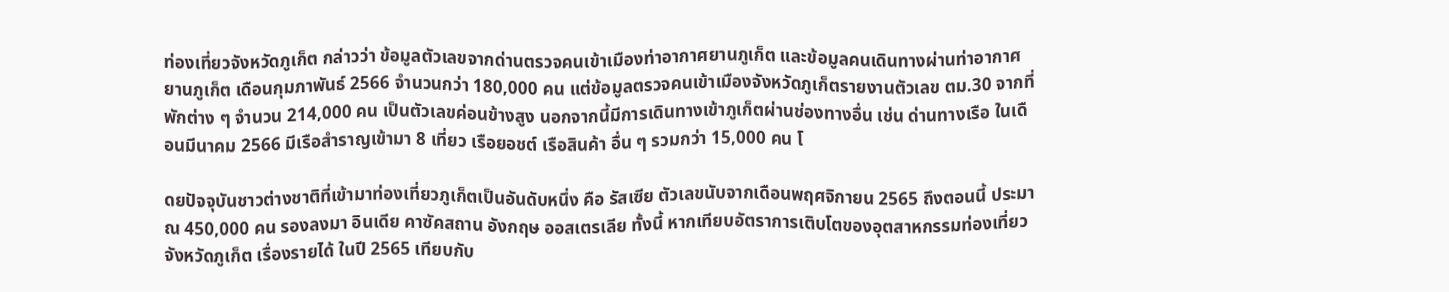ท่องเที่ยวจังหวัดภูเก็ต กล่าวว่า ข้อมูลตัวเลขจากด่านตรวจคนเข้าเมืองท่าอากาศยานภูเก็ต และข้อมูลคนเดินทางผ่านท่าอากาศยานภูเก็ต เดือนกุมภาพันธ์ 2566 จำนวนกว่า 180,000 คน แต่ข้อมูลตรวจคนเข้าเมืองจังหวัดภูเก็ตรายงานตัวเลข ตม.30 จากที่พักต่าง ๆ จำนวน 214,000 คน เป็นตัวเลขค่อนข้างสูง นอกจากนี้มีการเดินทางเข้าภูเก็ตผ่านช่องทางอื่น เช่น ด่านทางเรือ ในเดือนมีนาคม 2566 มีเรือสำราญเข้ามา 8 เที่ยว เรือยอชต์ เรือสินค้า อื่น ๆ รวมกว่า 15,000 คน โ

ดยปัจจุบันชาวต่างชาติที่เข้ามาท่องเที่ยวภูเก็ตเป็นอันดับหนึ่ง คือ รัสเซีย ตัวเลขนับจากเดือนพฤศจิกายน 2565 ถึงตอนนี้ ประมาณ 450,000 คน รองลงมา อินเดีย คาซัคสถาน อังกฤษ ออสเตรเลีย ทั้งนี้ หากเทียบอัตราการเติบโตของอุตสาหกรรมท่องเที่ยวจังหวัดภูเก็ต เรื่องรายได้ ในปี 2565 เทียบกับ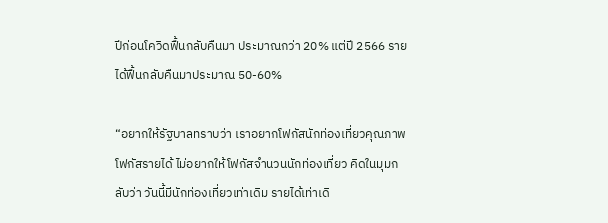ปีก่อนโควิดฟื้นกลับคืนมา ประมาณกว่า 20% แต่ปี 2566 รายได้ฟื้นกลับคืนมาประมาณ 50-60%

“อยากให้รัฐบาลทราบว่า เราอยากโฟกัสนักท่องเที่ยวคุณภาพ โฟกัสรายได้ ไม่อยากให้โฟกัสจำนวนนักท่องเที่ยว คิดในมุมกลับว่า วันนี้มีนักท่องเที่ยวเท่าเดิม รายได้เท่าเดิ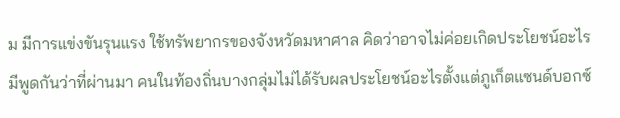ม มีการแข่งขันรุนแรง ใช้ทรัพยากรของจังหวัดมหาศาล คิดว่าอาจไม่ค่อยเกิดประโยชน์อะไร มีพูดกันว่าที่ผ่านมา คนในท้องถิ่นบางกลุ่มไม่ได้รับผลประโยชน์อะไรตั้งแต่ภูเก็ตแซนด์บอกซ์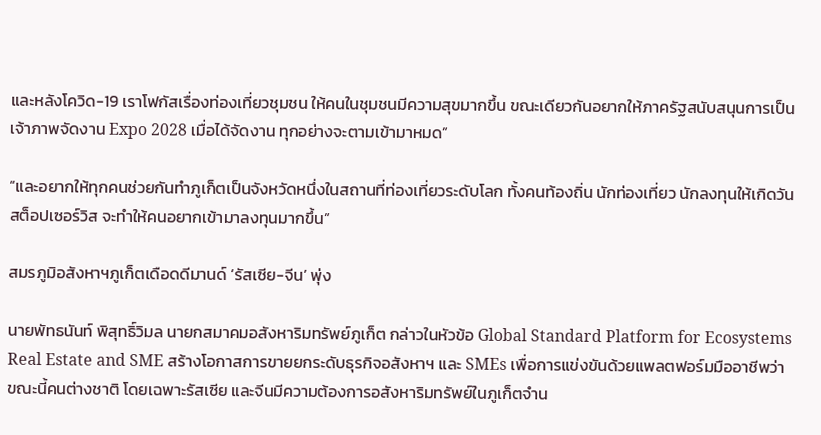และหลังโควิด-19 เราโฟกัสเรื่องท่องเที่ยวชุมชน ให้คนในชุมชนมีความสุขมากขึ้น ขณะเดียวกันอยากให้ภาครัฐสนับสนุนการเป็นเจ้าภาพจัดงาน Expo 2028 เมื่อได้จัดงาน ทุกอย่างจะตามเข้ามาหมด”

“และอยากให้ทุกคนช่วยกันทำภูเก็ตเป็นจังหวัดหนึ่งในสถานที่ท่องเที่ยวระดับโลก ทั้งคนท้องถิ่น นักท่องเที่ยว นักลงทุนให้เกิดวันสต็อปเซอร์วิส จะทำให้คนอยากเข้ามาลงทุนมากขึ้น”

สมรภูมิอสังหาฯภูเก็ตเดือดดีมานด์ ‘รัสเซีย-จีน’ พุ่ง

นายพัทธนันท์ พิสุทธิ์วิมล นายกสมาคมอสังหาริมทรัพย์ภูเก็ต กล่าวในหัวข้อ Global Standard Platform for Ecosystems Real Estate and SME สร้างโอกาสการขายยกระดับธุรกิจอสังหาฯ และ SMEs เพื่อการแข่งขันด้วยแพลตฟอร์มมืออาชีพว่า ขณะนี้คนต่างชาติ โดยเฉพาะรัสเซีย และจีนมีความต้องการอสังหาริมทรัพย์ในภูเก็ตจำน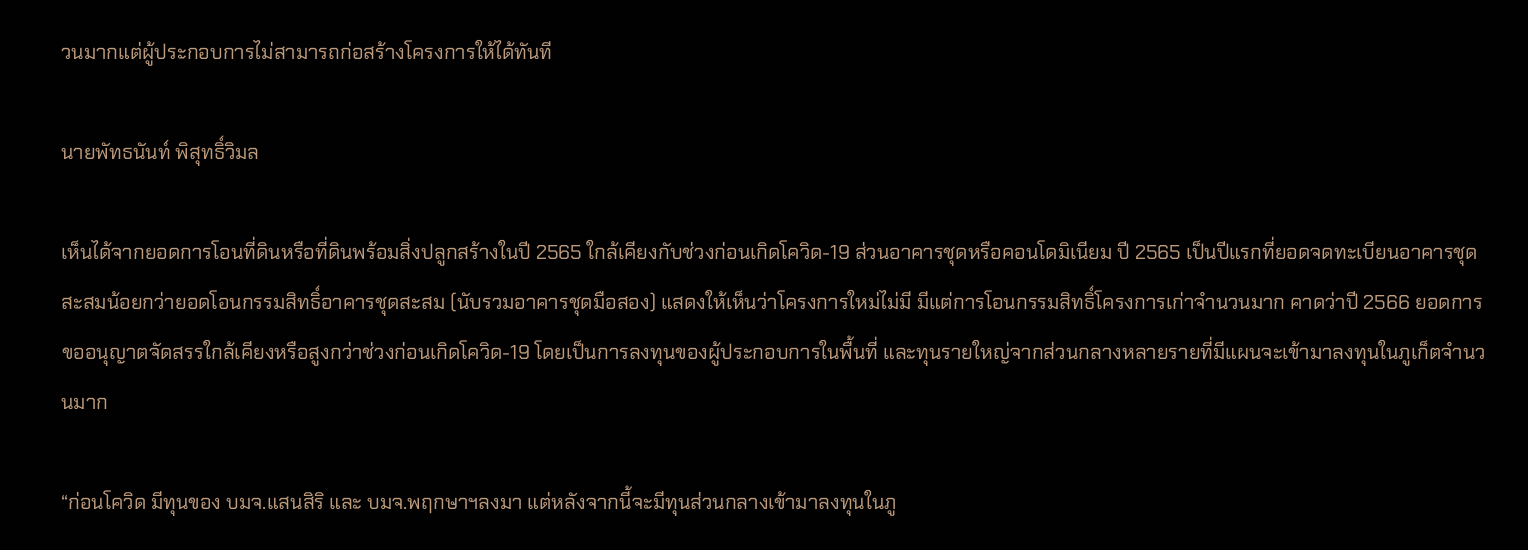วนมากแต่ผู้ประกอบการไม่สามารถก่อสร้างโครงการให้ได้ทันที

นายพัทธนันท์ พิสุทธิ์วิมล

เห็นได้จากยอดการโอนที่ดินหรือที่ดินพร้อมสิ่งปลูกสร้างในปี 2565 ใกล้เคียงกับช่วงก่อนเกิดโควิด-19 ส่วนอาคารชุดหรือคอนโดมิเนียม ปี 2565 เป็นปีแรกที่ยอดจดทะเบียนอาคารชุดสะสมน้อยกว่ายอดโอนกรรมสิทธิ์อาคารชุดสะสม (นับรวมอาคารชุดมือสอง) แสดงให้เห็นว่าโครงการใหม่ไม่มี มีแต่การโอนกรรมสิทธิ์โครงการเก่าจำนวนมาก คาดว่าปี 2566 ยอดการขออนุญาตจัดสรรใกล้เคียงหรือสูงกว่าช่วงก่อนเกิดโควิด-19 โดยเป็นการลงทุนของผู้ประกอบการในพื้นที่ และทุนรายใหญ่จากส่วนกลางหลายรายที่มีแผนจะเข้ามาลงทุนในภูเก็ตจำนวนมาก

“ก่อนโควิด มีทุนของ บมจ.แสนสิริ และ บมจ.พฤกษาฯลงมา แต่หลังจากนี้จะมีทุนส่วนกลางเข้ามาลงทุนในภู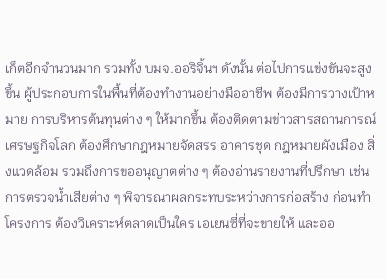เก็ตอีกจำนวนมาก รวมทั้ง บมจ.ออริจิ้นฯ ดังนั้น ต่อไปการแข่งขันจะสูงขึ้น ผู้ประกอบการในพื้นที่ต้องทำงานอย่างมืออาชีพ ต้องมีการวางเป้าหมาย การบริหารต้นทุนต่าง ๆ ให้มากขึ้น ต้องติดตามข่าวสารสถานการณ์เศรษฐกิจโลก ต้องศึกษากฎหมายจัดสรร อาคารชุด กฎหมายผังเมือง สิ่งแวดล้อม รวมถึงการขออนุญาตต่าง ๆ ต้องอ่านรายงานที่ปรึกษา เช่น การตรวจน้ำเสียต่าง ๆ พิจารณาผลกระทบระหว่างการก่อสร้าง ก่อนทำโครงการ ต้องวิเคราะห์ตลาดเป็นใคร เอเยนซี่ที่จะขายให้ และออ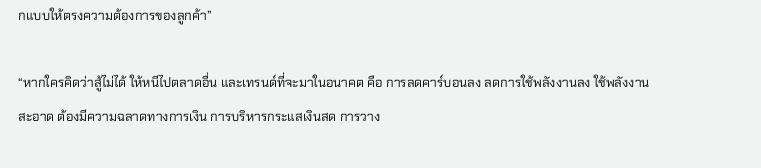กแบบให้ตรงความต้องการของลูกค้า”

“หากใครคิดว่าสู้ไม่ได้ ให้หนีไปตลาดอื่น และเทรนด์ที่จะมาในอนาคต คือ การลดคาร์บอนลง ลดการใช้พลังงานลง ใช้พลังงานสะอาด ต้องมีความฉลาดทางการเงิน การบริหารกระแสเงินสด การวาง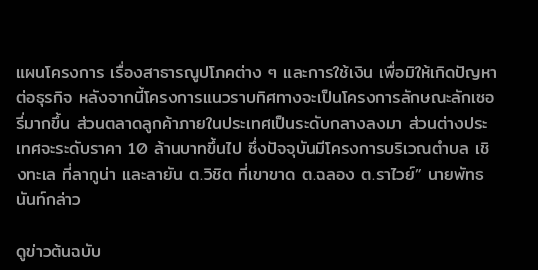แผนโครงการ เรื่องสาธารณูปโภคต่าง ๆ และการใช้เงิน เพื่อมิให้เกิดปัญหาต่อธุรกิจ หลังจากนี้โครงการแนวราบทิศทางจะเป็นโครงการลักษณะลักเซอรี่มากขึ้น ส่วนตลาดลูกค้าภายในประเทศเป็นระดับกลางลงมา ส่วนต่างประเทศจะระดับราคา 10 ล้านบาทขึ้นไป ซึ่งปัจจุบันมีโครงการบริเวณตำบล เชิงทะเล ที่ลากูน่า และลายัน ต.วิชิต ที่เขาขาด ต.ฉลอง ต.ราไวย์” นายพัทธนันท์กล่าว

ดูข่าวต้นฉบับ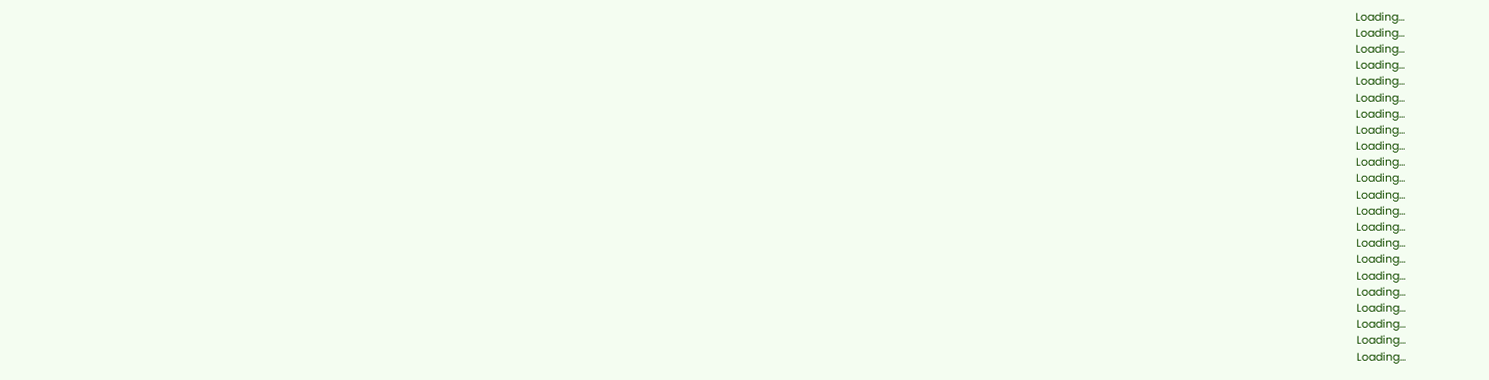Loading...
Loading...
Loading...
Loading...
Loading...
Loading...
Loading...
Loading...
Loading...
Loading...
Loading...
Loading...
Loading...
Loading...
Loading...
Loading...
Loading...
Loading...
Loading...
Loading...
Loading...
Loading...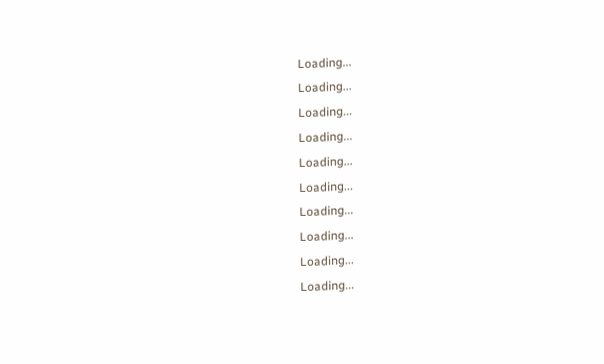Loading...
Loading...
Loading...
Loading...
Loading...
Loading...
Loading...
Loading...
Loading...
Loading...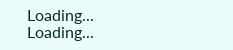Loading...
Loading...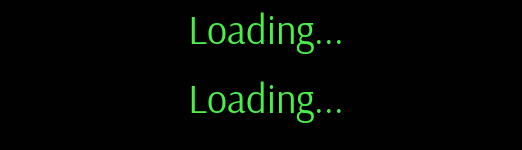Loading...
Loading...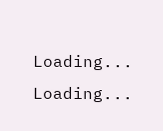Loading...
Loading...